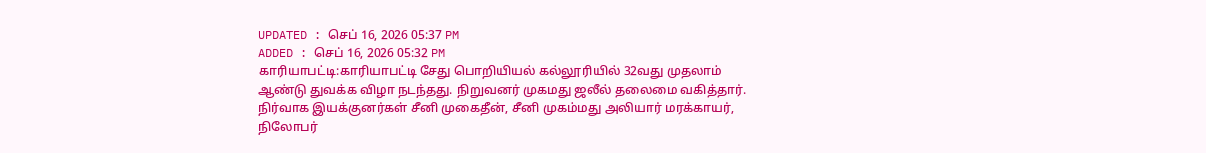UPDATED : செப் 16, 2026 05:37 PM
ADDED : செப் 16, 2026 05:32 PM
காரியாபட்டி:காரியாபட்டி சேது பொறியியல் கல்லூரியில் 32வது முதலாம் ஆண்டு துவக்க விழா நடந்தது. நிறுவனர் முகமது ஜலீல் தலைமை வகித்தார். நிர்வாக இயக்குனர்கள் சீனி முகைதீன், சீனி முகம்மது அலியார் மரக்காயர், நிலோபர்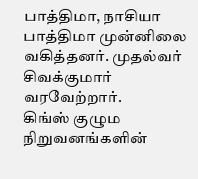பாத்திமா, நாசியா பாத்திமா முன்னிலை வகித்தனர். முதல்வர் சிவக்குமார் வரவேற்றார்.
கிங்ஸ் குழும நிறுவனங்களின்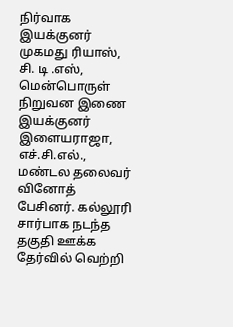நிர்வாக இயக்குனர் முகமது ரியாஸ், சி. டி .எஸ், மென்பொருள் நிறுவன இணை இயக்குனர் இளையராஜா, எச்.சி.எல்., மண்டல தலைவர் வினோத் பேசினர். கல்லூரி சார்பாக நடந்த தகுதி ஊக்க தேர்வில் வெற்றி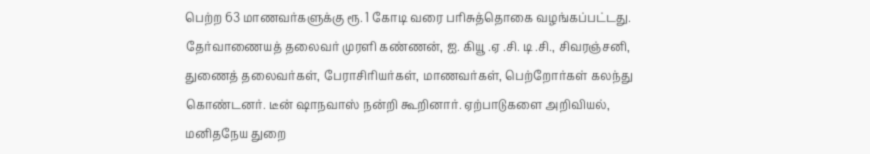பெற்ற 63 மாணவர்களுக்கு ரூ. 1 கோடி வரை பரிசுத்தொகை வழங்கப்பட்டது. தேர்வாணையத் தலைவர் முரளி கண்ணன், ஐ. கியூ .ஏ .சி. டி .சி., சிவரஞ்சனி, துணைத் தலைவர்கள், பேராசிரியர்கள், மாணவர்கள், பெற்றோர்கள் கலந்து கொண்டனர். டீன் ஷாநவாஸ் நன்றி கூறினார். ஏற்பாடுகளை அறிவியல், மனிதநேய துறை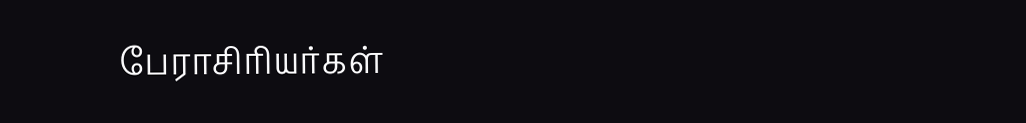பேராசிரியர்கள்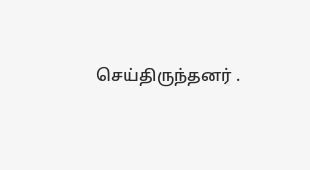செய்திருந்தனர் .